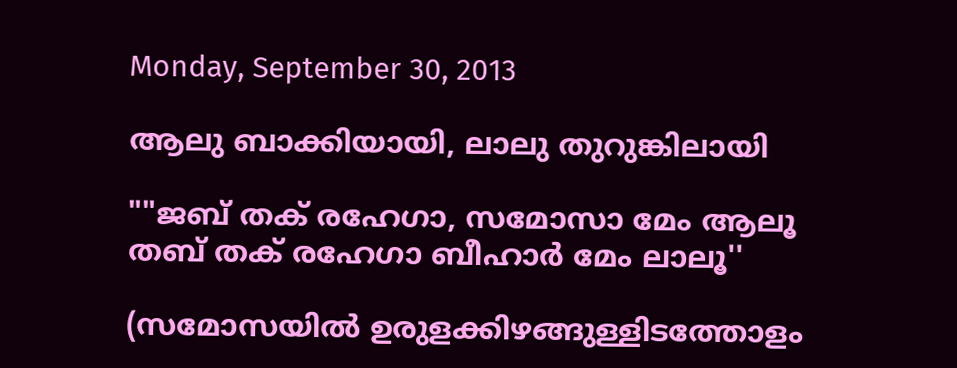Monday, September 30, 2013

ആലു ബാക്കിയായി, ലാലു തുറുങ്കിലായി

""ജബ് തക് രഹേഗാ, സമോസാ മേം ആലൂ
തബ് തക് രഹേഗാ ബീഹാര്‍ മേം ലാലൂ''

(സമോസയില്‍ ഉരുളക്കിഴങ്ങുള്ളിടത്തോളം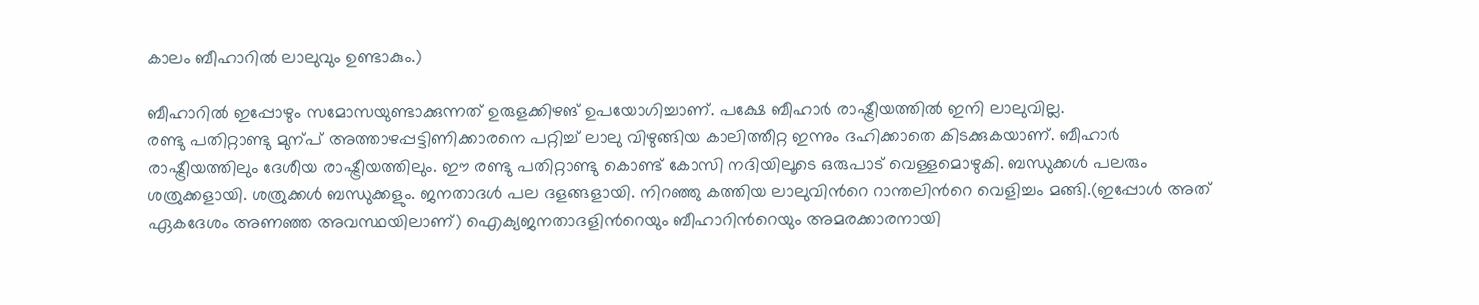കാലം ബീഹാറില്‍ ലാലുവും ഉണ്ടാകും.)

ബീഹാറില്‍ ഇപ്പോഴും സമോസയുണ്ടാക്കുന്നത് ഉരുളക്കിഴങ് ഉപയോഗിച്ചാണ്. പക്ഷേ ബീഹാര്‍ രാഷ്ട്രീയത്തില്‍ ഇനി ലാലുവില്ല.
രണ്ടു പതിറ്റാണ്ടു മുന്പ് അത്താഴപ്പട്ടിണിക്കാരനെ പറ്റിച്ച് ലാലു വിഴുങ്ങിയ കാലിത്തീറ്റ ഇന്നും ദഹിക്കാതെ കിടക്കുകയാണ്. ബീഹാര്‍ രാഷ്ട്രീയത്തിലും ദേശീയ രാഷ്ട്രീയത്തിലും. ഈ രണ്ടു പതിറ്റാണ്ടു കൊണ്ട് കോസി നദിയിലൂടെ ഒരുപാട് വെള്ളമൊഴുകി. ബന്ധുക്കള്‍ പലരും ശത്രുക്കളായി. ശത്രുക്കള്‍ ബന്ധുക്കളും. ജനതാദള്‍ പല ദളങ്ങളായി. നിറഞ്ഞു കത്തിയ ലാലുവിന്‍റെ റാന്തലിന്‍റെ വെളിച്ചം മങ്ങി.(ഇപ്പോള്‍ അത് ഏകദേശം അണഞ്ഞ അവസ്ഥയിലാണ്) ഐക്യജനതാദളിന്‍റെയും ബീഹാറിന്‍റെയും അമരക്കാരനായി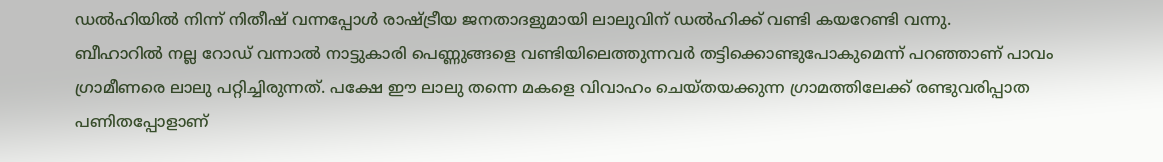ഡല്‍ഹിയില്‍ നിന്ന് നിതീഷ് വന്നപ്പോള്‍ രാഷ്ട്രീയ ജനതാദളുമായി ലാലുവിന് ഡല്‍ഹിക്ക് വണ്ടി കയറേണ്ടി വന്നു.
ബീഹാറില്‍ നല്ല റോഡ് വന്നാല്‍ നാട്ടുകാരി പെണ്ണുങ്ങളെ വണ്ടിയിലെത്തുന്നവര്‍ തട്ടിക്കൊണ്ടുപോകുമെന്ന് പറഞ്ഞാണ് പാവം ഗ്രാമീണരെ ലാലു പറ്റിച്ചിരുന്നത്. പക്ഷേ ഈ ലാലു തന്നെ മകളെ വിവാഹം ചെയ്തയക്കുന്ന ഗ്രാമത്തിലേക്ക് രണ്ടുവരിപ്പാത പണിതപ്പോളാണ്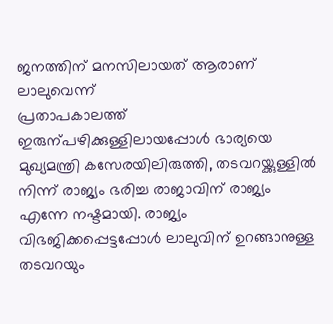ജനത്തിന് മനസിലായത് ആരാണ് ലാലുവെന്ന്
പ്രതാപകാലത്ത് ഇരുന്പഴിക്കുള്ളിലായപ്പോള്‍ ഭാര്യയെ മുഖ്യമന്ത്രി കസേരയിലിരുത്തി, തടവറയ്ക്കുള്ളില്‍ നിന്ന് രാജ്യം ഭരിച്ച രാജാവിന് രാജ്യം എന്നേ നഷ്ടമായി. രാജ്യം വിഭജിക്കപ്പെട്ടപ്പോള്‍ ലാലുവിന് ഉറങ്ങാനുള്ള തടവറയും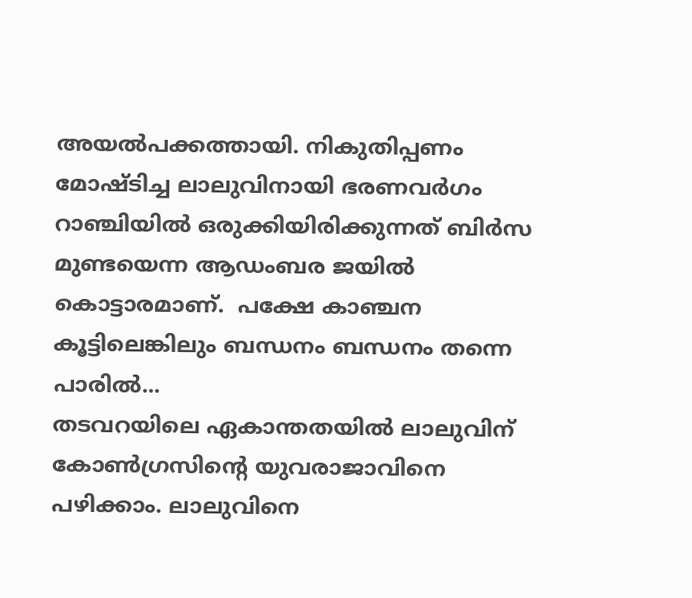അയല്‍പക്കത്തായി. നികുതിപ്പണം മോഷ്ടിച്ച ലാലുവിനായി ഭരണവര്‍ഗം റാഞ്ചിയില്‍ ഒരുക്കിയിരിക്കുന്നത് ബിര്‍സ മുണ്ടയെന്ന ആഡംബര ജയില്‍ കൊട്ടാരമാണ്.  പക്ഷേ കാഞ്ചന കൂട്ടിലെങ്കിലും ബന്ധനം ബന്ധനം തന്നെ പാരില്‍...
തടവറയിലെ ഏകാന്തതയില്‍ ലാലുവിന് കോണ്‍ഗ്രസിന്‍റെ യുവരാജാവിനെ പഴിക്കാം. ലാലുവിനെ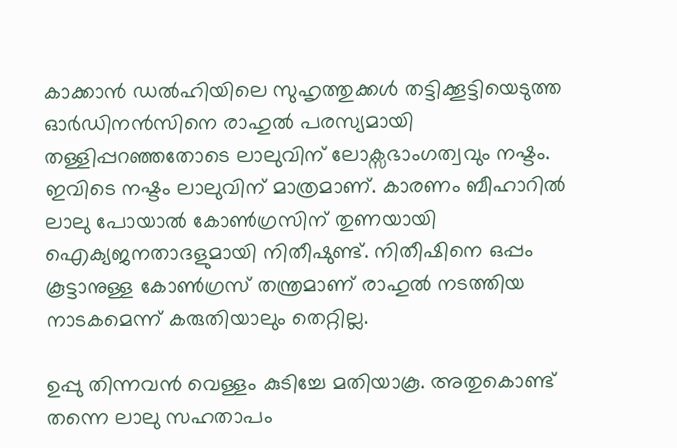കാക്കാന്‍ ഡല്‍ഹിയിലെ സുഹൃത്തുക്കള്‍ തട്ടിക്കൂട്ടിയെടുത്ത ഓര്‍ഡിനന്‍സിനെ രാഹുല്‍ പരസ്യമായി തള്ളിപ്പറഞ്ഞതോടെ ലാലുവിന് ലോക്സഭാംഗത്വവും നഷ്ടം. ഇവിടെ നഷ്ടം ലാലുവിന് മാത്രമാണ്. കാരണം ബീഹാറില്‍ ലാലു പോയാല്‍ കോണ്‍ഗ്രസിന് തുണയായി ഐക്യജനതാദളുമായി നിതീഷുണ്ട്. നിതീഷിനെ ഒപ്പം കൂട്ടാനുള്ള കോണ്‍ഗ്രസ് തന്ത്രമാണ് രാഹുല്‍ നടത്തിയ നാടകമെന്ന് കരുതിയാലും തെറ്റില്ല.

ഉപ്പു തിന്നവന്‍ വെള്ളം കുടിച്ചേ മതിയാകൂ. അതുകൊണ്ട് തന്നെ ലാലു സഹതാപം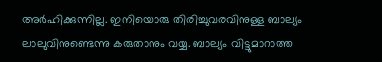അര്‍ഹിക്കുന്നില്ല. ഇനിയൊരു തിരിച്ചുവരവിനുള്ള ബാല്യം ലാലുവിനുണ്ടെന്നു കരുതാനും വയ്യ. ബാല്യം വിട്ടുമാറാത്ത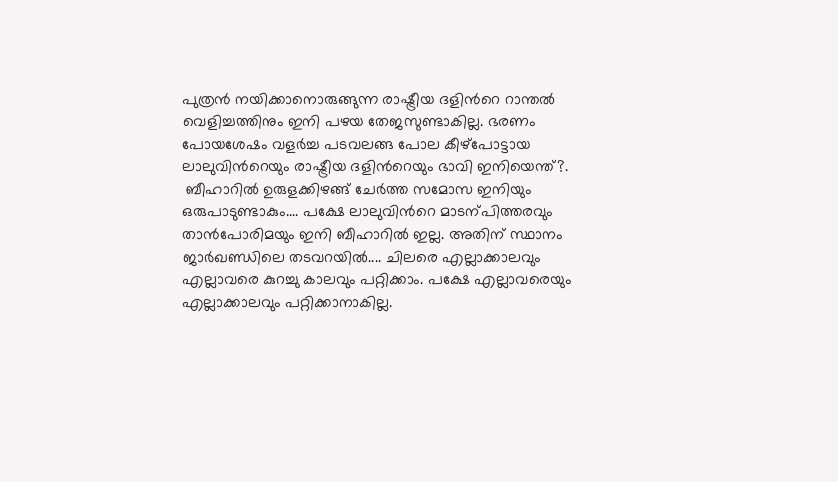പുത്രന്‍ നയിക്കാനൊരുങ്ങുന്ന രാഷ്ട്രീയ ദളിന്‍റെ റാന്തല്‍ വെളിച്ചത്തിനും ഇനി പഴയ തേജസുണ്ടാകില്ല. ഭരണം പോയശേഷം വളര്‍ച്ച പടവലങ്ങ പോല കീഴ്പോട്ടായ ലാലുവിന്‍റെയും രാഷ്ട്രീയ ദളിന്‍റെയും ഭാവി ഇനിയെന്ത്?.
 ബീഹാറില്‍ ഉരുളക്കിഴങ്ങ് ചേര്‍ത്ത സമോസ ഇനിയും ഒരുപാടുണ്ടാകും.... പക്ഷേ ലാലുവിന്‍റെ മാടന്പിത്തരവും താന്‍പോരിമയും ഇനി ബീഹാറില്‍ ഇല്ല. അതിന് സ്ഥാനം ജാര്‍ഖണ്ഡിലെ തടവറയില്‍.... ചിലരെ എല്ലാക്കാലവും എല്ലാവരെ കുറച്ചു കാലവും പറ്റിക്കാം. പക്ഷേ എല്ലാവരെയും എല്ലാക്കാലവും പറ്റിക്കാനാകില്ല.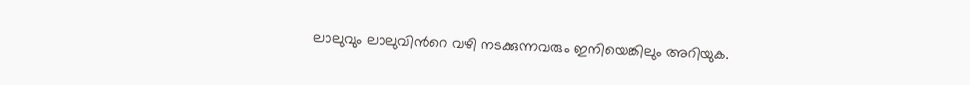ലാലുവും ലാലുവിന്‍റെ വഴി നടക്കുന്നവരും ഇനിയെങ്കിലും അറിയുക.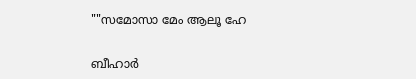""സമോസാ മേം ആലൂ ഹേ

ബീഹാര്‍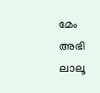മേം അഭി ലാലൂ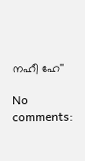നഹീ ഹേ''

No comments: